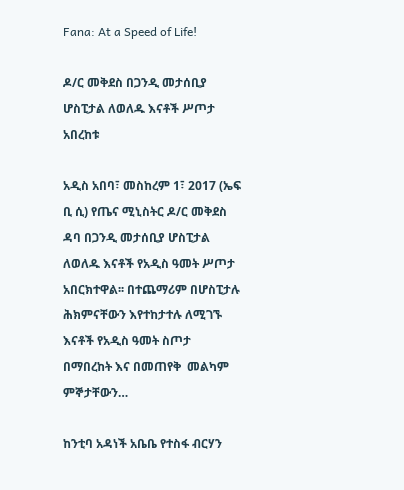Fana: At a Speed of Life!

ዶ/ር መቅደስ በጋንዲ መታሰቢያ ሆስፒታል ለወለዱ እናቶች ሥጦታ አበረከቱ

አዲስ አበባ፣ መስከረም 1፣ 2017 (ኤፍ ቢ ሲ) የጤና ሚኒስትር ዶ/ር መቅደስ ዳባ በጋንዲ መታሰቢያ ሆስፒታል ለወለዱ እናቶች የአዲስ ዓመት ሥጦታ አበርክተዋል፡፡ በተጨማሪም በሆስፒታሉ ሕክምናቸውን እየተከታተሉ ለሚገኙ እናቶች የአዲስ ዓመት ስጦታ በማበረከት እና በመጠየቅ  መልካም ምኞታቸውን…

ከንቲባ አዳነች አቤቤ የተስፋ ብርሃን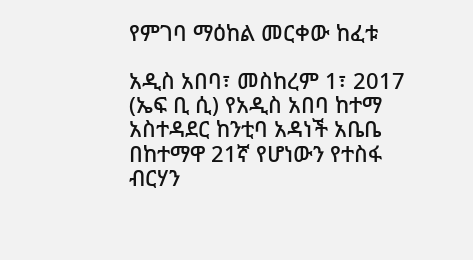የምገባ ማዕከል መርቀው ከፈቱ

አዲስ አበባ፣ መስከረም 1፣ 2017 (ኤፍ ቢ ሲ) የአዲስ አበባ ከተማ አስተዳደር ከንቲባ አዳነች አቤቤ በከተማዋ 21ኛ የሆነውን የተስፋ ብርሃን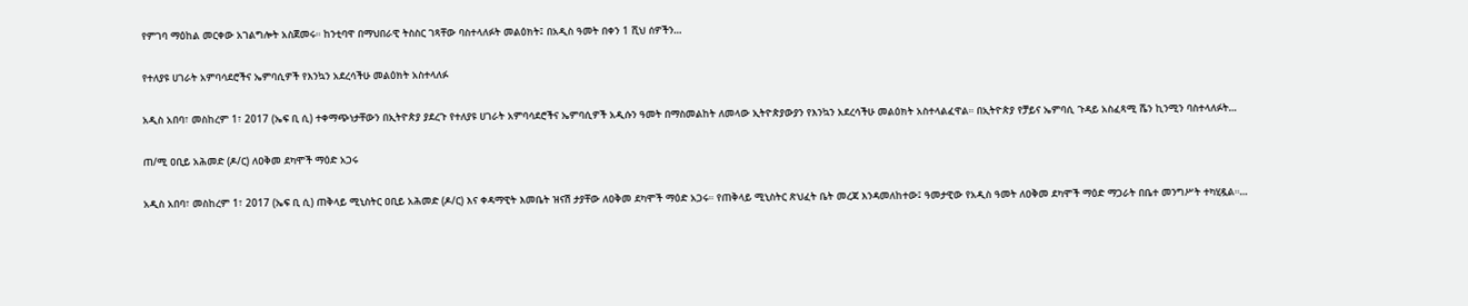የምገባ ማዕከል መርቀው አገልግሎት አስጀመሩ። ከንቲባዋ በማህበራዊ ትስስር ገጻቸው ባስተላለፉት መልዕክት፤ በአዲስ ዓመት በቀን 1 ሺህ ሰዎችን…

የተለያዩ ሀገራት አምባሳደሮችና ኤምባሲዎች የእንኳን አደረሳችሁ መልዕክት አስተላለፉ

አዲስ አበባ፣ መስከረም 1፣ 2017 (ኤፍ ቢ ሲ) ተቀማጭነታቸውን በኢትዮጵያ ያደረጉ የተለያዩ ሀገራት አምባሳደሮችና ኤምባሲዎች አዲሱን ዓመት በማስመልከት ለመላው ኢትዮጵያውያን የእንኳን አደረሳችሁ መልዕክት አስተላልፈዋል። በኢትዮጵያ የቻይና ኤምባሲ ጉዳይ አስፈጻሚ ሼን ኪንሚን ባስተላለፉት…

ጠ/ሚ ዐቢይ አሕመድ (ዶ/ር) ለዐቅመ ደካሞች ማዕድ አጋሩ

አዲስ አበባ፣ መስከረም 1፣ 2017 (ኤፍ ቢ ሲ) ጠቅላይ ሚኒስትር ዐቢይ አሕመድ (ዶ/ር) እና ቀዳማዊት እመቤት ዝናሽ ታያቸው ለዐቅመ ደካሞች ማዕድ አጋሩ። የጠቅላይ ሚኒስትር ጽህፈት ቤት መረጃ እንዳመለከተው፤ ዓመታዊው የአዲስ ዓመት ለዐቅመ ደካሞች ማዕድ ማጋራት በቤተ መንግሥት ተካሂዷል።…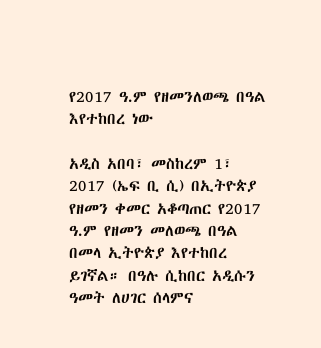የ2017 ዓ.ም የዘመንለወጫ በዓል እየተከበረ ነው

አዲስ አበባ፣ መስከረም 1፣ 2017 (ኤፍ ቢ ሲ) በኢትዮጵያ የዘመን ቀመር አቆጣጠር የ2017 ዓ.ም የዘመን መለወጫ በዓል በመላ ኢትዮጵያ እየተከበረ ይገኛል። በዓሉ ሲከበር አዲሱን ዓመት ለሀገር ሰላምና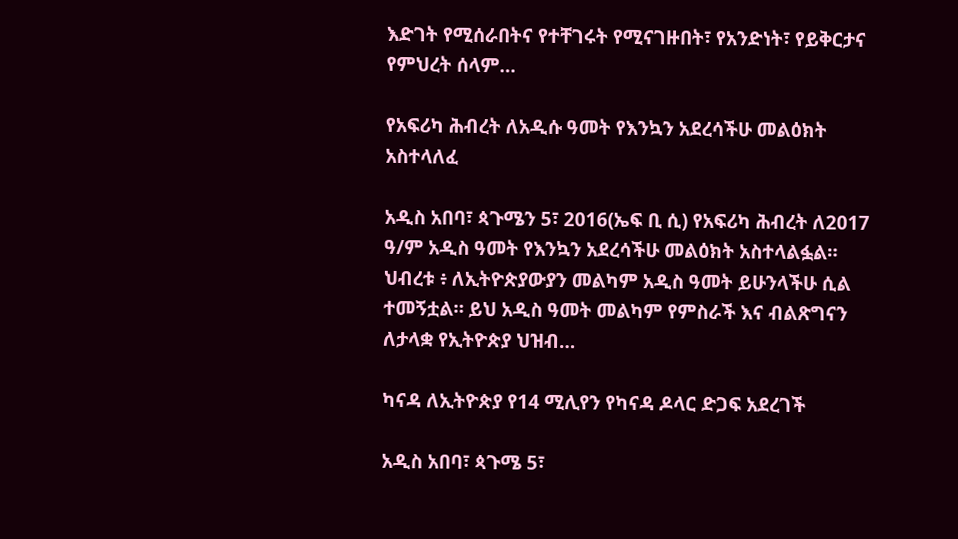እድገት የሚሰራበትና የተቸገሩት የሚናገዙበት፣ የአንድነት፣ የይቅርታና የምህረት ሰላም…

የአፍሪካ ሕብረት ለአዲሱ ዓመት የእንኳን አደረሳችሁ መልዕክት አስተላለፈ

አዲስ አበባ፣ ጳጉሜን 5፣ 2016(ኤፍ ቢ ሲ) የአፍሪካ ሕብረት ለ2017 ዓ/ም አዲስ ዓመት የእንኳን አደረሳችሁ መልዕክት አስተላልፏል። ህብረቱ ፥ ለኢትዮጵያውያን መልካም አዲስ ዓመት ይሁንላችሁ ሲል ተመኝቷል። ይህ አዲስ ዓመት መልካም የምስራች እና ብልጽግናን ለታላቋ የኢትዮጵያ ህዝብ…

ካናዳ ለኢትዮጵያ የ14 ሚሊየን የካናዳ ዶላር ድጋፍ አደረገች

አዲስ አበባ፣ ጳጉሜ 5፣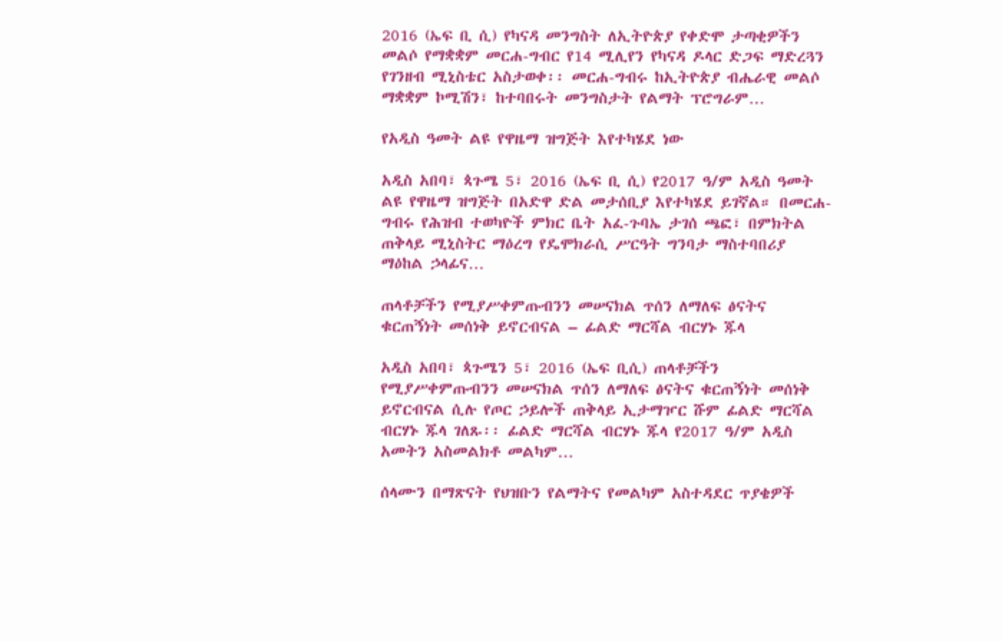2016 (ኤፍ ቢ ሲ) የካናዳ መንግስት ለኢትዮጵያ የቀድሞ ታጣቂዎችን መልሶ የማቋቋም መርሐ-ግብር የ14 ሚሊየን የካናዳ ዶላር ድጋፍ ማድረጓን የገንዘብ ሚኒስቴር አስታወቀ፡፡ መርሐ-ግብሩ ከኢትዮጵያ ብሔራዊ መልሶ ማቋቋም ኮሚሽን፣ ከተባበሩት መንግስታት የልማት ፕሮግራም…

የአዲስ ዓመት ልዩ የዋዜማ ዝግጅት እየተካሄደ ነው

አዲስ አበባ፣ ጳጉሜ 5፣ 2016 (ኤፍ ቢ ሲ) የ2017 ዓ/ም አዲስ ዓመት ልዩ የዋዜማ ዝግጅት በአድዋ ድል መታሰቢያ እየተካሄደ ይገኛል። በመርሐ-ግብሩ የሕዝብ ተወካዮች ምክር ቤት አፈ-ጉባኤ ታገሰ ጫፎ፣ በምክትል ጠቅላይ ሚኒስትር ማዕረግ የዴሞክራሲ ሥርዓት ግንባታ ማስተባበሪያ ማዕከል ኃላፊና…

ጠላቶቻችን የሚያሥቀምጡብንን መሠናክል ጥሰን ለማለፍ ፅናትና ቁርጠኝነት መሰነቅ ይኖርብናል – ፊልድ ማርሻል ብርሃኑ ጁላ

አዲስ አበባ፣ ጳጉሜን 5፣ 2016 (ኤፍ ቢሲ) ጠላቶቻችን የሚያሥቀምጡብንን መሠናክል ጥሰን ለማለፍ ፅናትና ቁርጠኝነት መሰነቅ ይኖርብናል ሲሉ የጦር ኃይሎች ጠቅላይ ኢታማዦር ሹም ፊልድ ማርሻል ብርሃኑ ጁላ ገለጹ፡፡ ፊልድ ማርሻል ብርሃኑ ጁላ የ2017 ዓ/ም አዲስ አመትን አስመልክቶ መልካም…

ሰላሙን በማጽናት የህዝቡን የልማትና የመልካም አስተዳደር ጥያቄዎች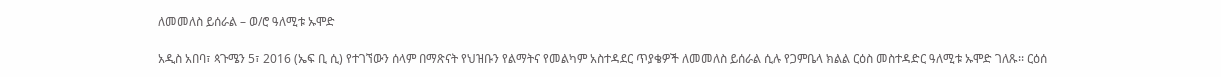ለመመለስ ይሰራል – ወ/ሮ ዓለሚቱ ኡሞድ

አዲስ አበባ፣ ጳጉሜን 5፣ 2016 (ኤፍ ቢ ሲ) የተገኘውን ሰላም በማጽናት የህዝቡን የልማትና የመልካም አስተዳደር ጥያቄዎች ለመመለስ ይሰራል ሲሉ የጋምቤላ ክልል ርዕስ መስተዳድር ዓለሚቱ ኡሞድ ገለጹ፡፡ ርዕሰ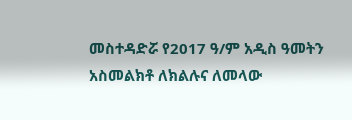መስተዳድሯ የ2017 ዓ/ም አዲስ ዓመትን አስመልክቶ ለክልሉና ለመላው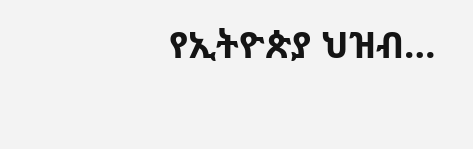የኢትዮጵያ ህዝብ…